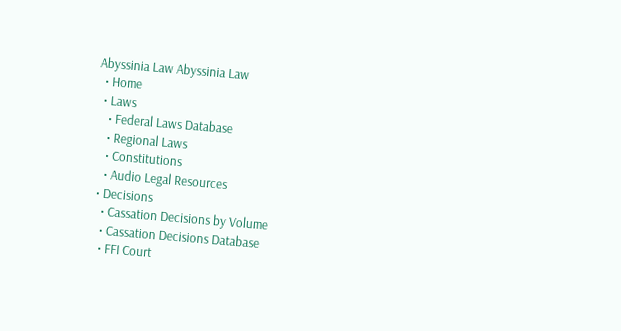Abyssinia Law Abyssinia Law
  • Home
  • Laws
    • Federal Laws Database
    • Regional Laws
    • Constitutions
    • Audio Legal Resources
  • Decisions
    • Cassation Decisions by Volume
    • Cassation Decisions Database
    • FFI Court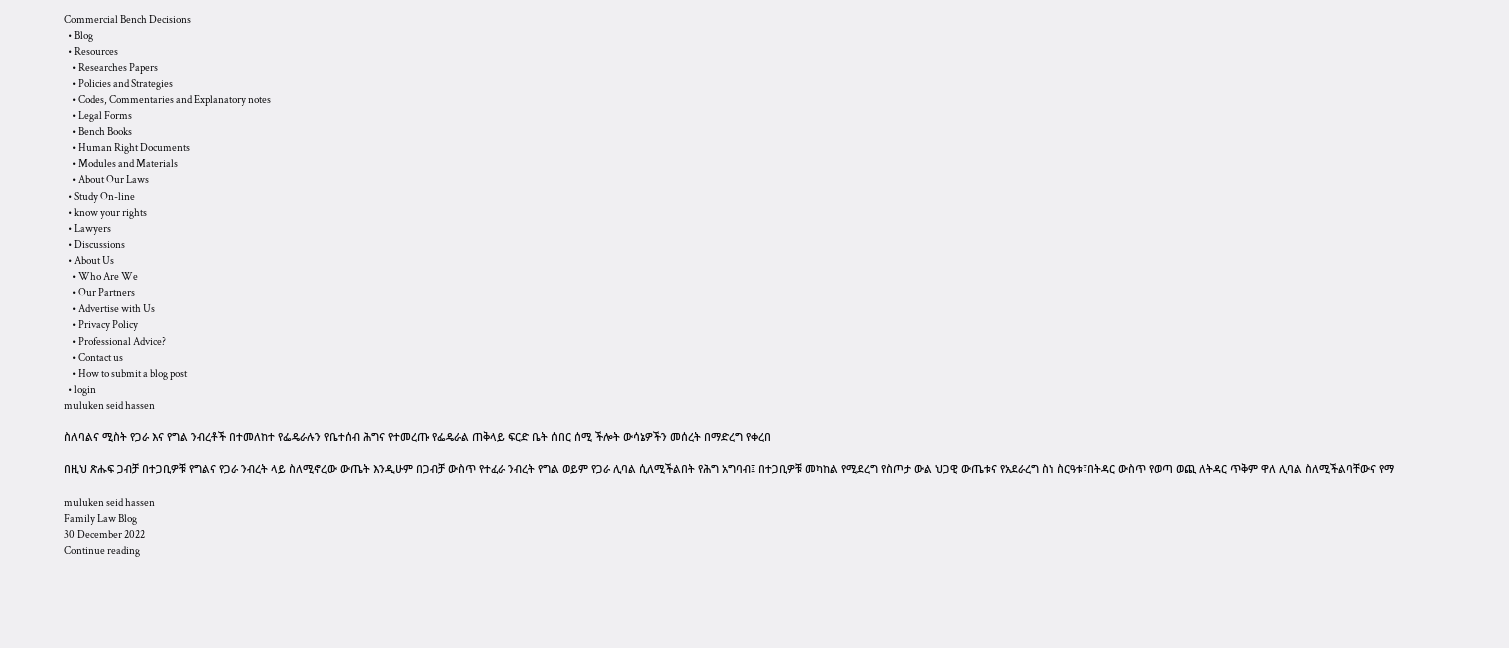Commercial Bench Decisions
  • Blog
  • Resources
    • Researches Papers
    • Policies and Strategies
    • Codes, Commentaries and Explanatory notes
    • Legal Forms
    • Bench Books
    • Human Right Documents
    • Modules and Materials
    • About Our Laws
  • Study On-line
  • know your rights
  • Lawyers
  • Discussions
  • About Us
    • Who Are We
    • Our Partners
    • Advertise with Us
    • Privacy Policy
    • Professional Advice?
    • Contact us
    • How to submit a blog post
  • login
muluken seid hassen

ስለባልና ሚስት የጋራ እና የግል ንብረቶች በተመለከተ የፌዴራሉን የቤተሰብ ሕግና የተመረጡ የፌዴራል ጠቅላይ ፍርድ ቤት ሰበር ሰሚ ችሎት ውሳኔዎችን መሰረት በማድረግ የቀረበ

በዚህ ጽሑፍ ጋብቻ በተጋቢዎቹ የግልና የጋራ ንብረት ላይ ስለሚኖረው ውጤት እንዲሁም በጋብቻ ውስጥ የተፈራ ንብረት የግል ወይም የጋራ ሊባል ሲለሚችልበት የሕግ አግባብ፤ በተጋቢዎቹ መካከል የሚደረግ የስጦታ ውል ህጋዊ ውጤቱና የአደራረግ ስነ ስርዓቱ፣በትዳር ውስጥ የወጣ ወጪ ለትዳር ጥቅም ዋለ ሊባል ስለሚችልባቸውና የማ

muluken seid hassen
Family Law Blog
30 December 2022
Continue reading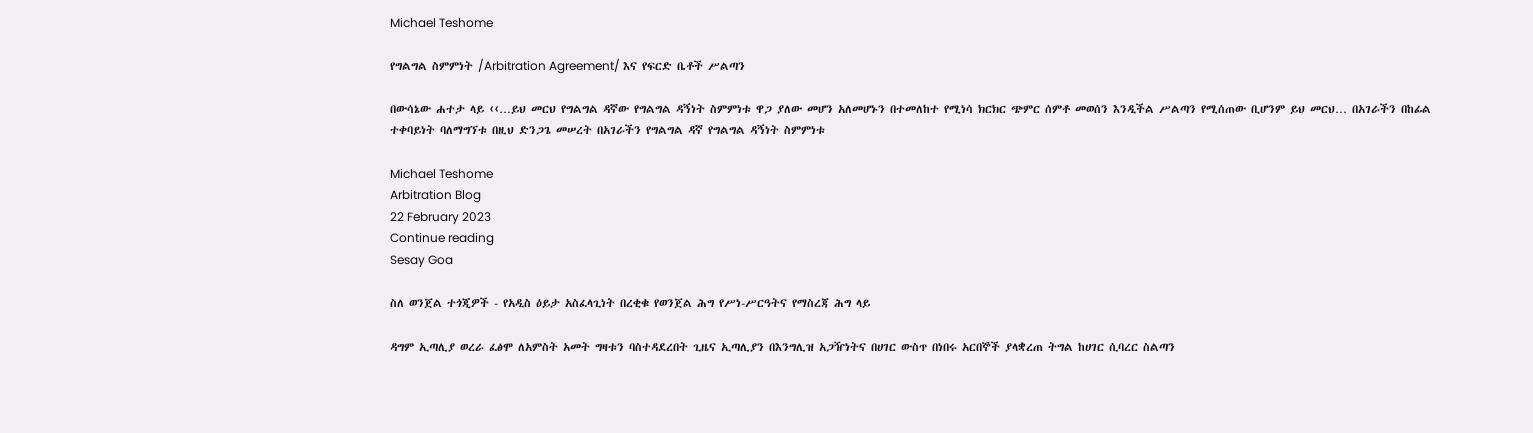Michael Teshome

የግልግል ስምምነት /Arbitration Agreement/ እና የፍርድ ቤቶች ሥልጣን

በውሳኔው ሐተታ ላይ ‹‹…ይህ መርህ የግልግል ዳኛው የግልግል ዳኝነት ስምምነቱ ዋጋ ያለው መሆን አለመሆኑን በተመለከተ የሚነሳ ክርክር ጭምር ሰምቶ መወሰን እንዲችል ሥልጣን የሚሰጠው ቢሆንም ይህ መርህ… በአገራችን በከፊል ተቀባይነት ባለማግኘቱ በዚህ ድንጋጌ መሠረት በአገራችን የግልግል ዳኛ የግልግል ዳኝነት ስምምነቱ

Michael Teshome
Arbitration Blog
22 February 2023
Continue reading
Sesay Goa

ስለ ወንጀል ተጎጂዎች - የአዲስ ዕይታ አስፈላጊነት በረቂቁ የወንጀል ሕግ የሥነ-ሥርዓትና የማስረጃ ሕግ ላይ

ዳግም ኢጣሊያ ወረራ ፈፅሞ ለአምስት አመት ግዛቱን ባስተዳደረበት ጊዜና ኢጣሊያን በእንግሊዝ አጋዥነትና በሀገር ውስጥ በነበሩ አርበኞች ያላቋረጠ ትግል ከሀገር ሲባረር ስልጣን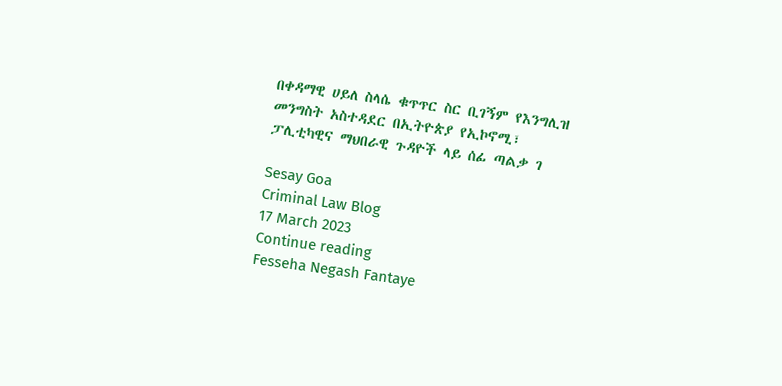በቀዳማዊ ሀይለ ስላሴ ቁጥጥር ስር ቢገኝም የእንግሊዝ መንግስት አስተዳደር በኢትዮጵያ የኢኮኖሚ፣ ፓሊቲካዊና ማህበራዊ ጉዳዮች ላይ ሰፊ ጣልቃ ገ

Sesay Goa
Criminal Law Blog
17 March 2023
Continue reading
Fesseha Negash Fantaye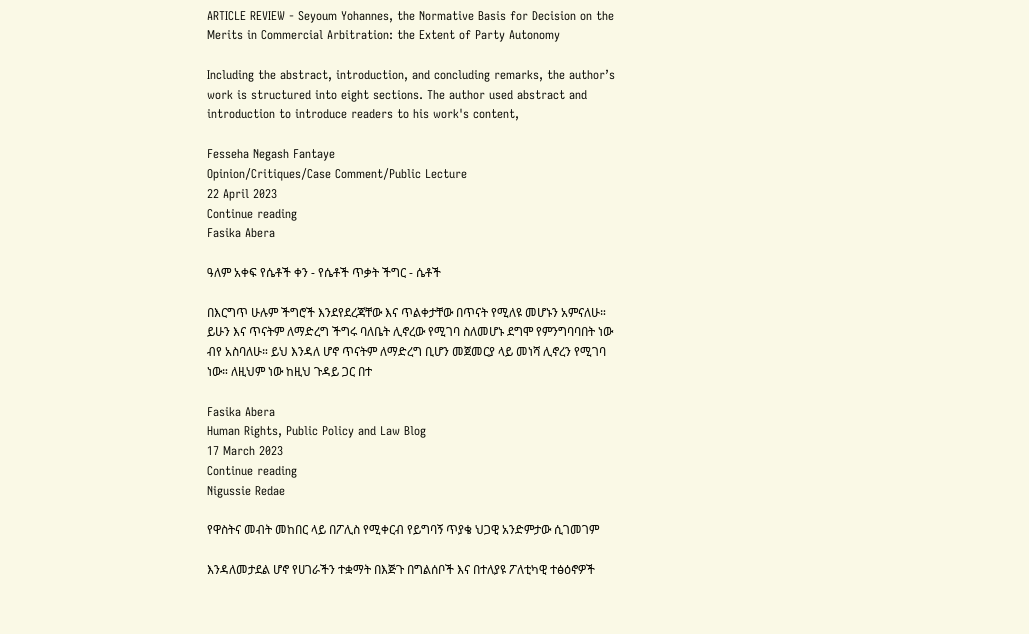ARTICLE REVIEW - Seyoum Yohannes, the Normative Basis for Decision on the Merits in Commercial Arbitration: the Extent of Party Autonomy

Including the abstract, introduction, and concluding remarks, the author’s work is structured into eight sections. The author used abstract and introduction to introduce readers to his work's content,

Fesseha Negash Fantaye
Opinion/Critiques/Case Comment/Public Lecture
22 April 2023
Continue reading
Fasika Abera

ዓለም አቀፍ የሴቶች ቀን - የሴቶች ጥቃት ችግር - ሴቶች

በእርግጥ ሁሉም ችግሮች እንደየደረጃቸው እና ጥልቀታቸው በጥናት የሚለዩ መሆኑን አምናለሁ። ይሁን እና ጥናትም ለማድረግ ችግሩ ባለቤት ሊኖረው የሚገባ ስለመሆኑ ደግሞ የምንግባባበት ነው ብየ አስባለሁ። ይህ እንዳለ ሆኖ ጥናትም ለማድረግ ቢሆን መጀመርያ ላይ መነሻ ሊኖረን የሚገባ ነው። ለዚህም ነው ከዚህ ጉዳይ ጋር በተ

Fasika Abera
Human Rights, Public Policy and Law Blog
17 March 2023
Continue reading
Nigussie Redae

የዋስትና መብት መከበር ላይ በፖሊስ የሚቀርብ የይግባኝ ጥያቄ ህጋዊ አንድምታው ሲገመገም

እንዳለመታደል ሆኖ የሀገራችን ተቋማት በእጅጉ በግልሰቦች እና በተለያዩ ፖለቲካዊ ተፅዕኖዎች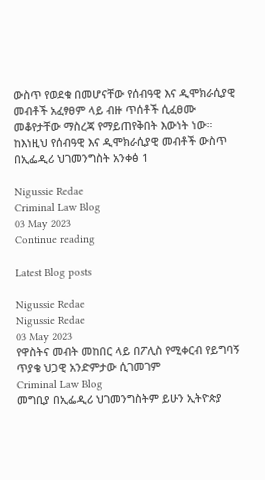ውስጥ የወደቁ በመሆናቸው የሰብዓዊ እና ዲሞክራሲያዊ መብቶች አፈፃፀም ላይ ብዙ ጥሰቶች ሲፈፀሙ መቆየታቸው ማስረጃ የማይጠየቅበት እውነት ነው። ከእነዚህ የሰብዓዊ እና ዲሞክራሲያዊ መብቶች ውስጥ በኢፌዲሪ ህገመንግስት አንቀፅ 1

Nigussie Redae
Criminal Law Blog
03 May 2023
Continue reading

Latest Blog posts

Nigussie Redae
Nigussie Redae
03 May 2023
የዋስትና መብት መከበር ላይ በፖሊስ የሚቀርብ የይግባኝ ጥያቄ ህጋዊ አንድምታው ሲገመገም
Criminal Law Blog
መግቢያ በኢፌዲሪ ህገመንግስትም ይሁን ኢትዮጵያ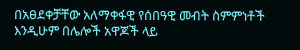በአፀደቀቻቸው አለማቀፋዊ የሰበዓዊ መብት ስምምነቶች እንዲሁም በሌሎች አዋጆች ላይ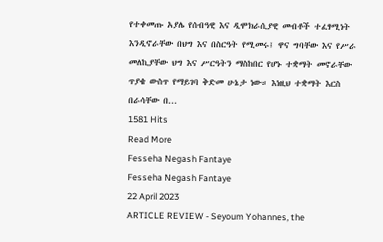የተቀመጡ አያሌ የሰብዓዊ እና ዲሞክራሲያዊ መብቶች ተፈፃሚነት እንዲኖራቸው በህግ እና በስርዓት የሚመሩ፤ ዋና ግባቸው እና የሥራ መለኪያቸው ህግ እና ሥርዓትን ማስከበር የሆኑ ተቋማት መኖራቸው ጥያቄ ውስጥ የማይገባ ቅድመ ሁኔታ ነው። እነዚህ ተቋማት እርስ በራሳቸው በ...
1581 Hits
Read More
Fesseha Negash Fantaye
Fesseha Negash Fantaye
22 April 2023
ARTICLE REVIEW - Seyoum Yohannes, the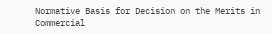Normative Basis for Decision on the Merits in Commercial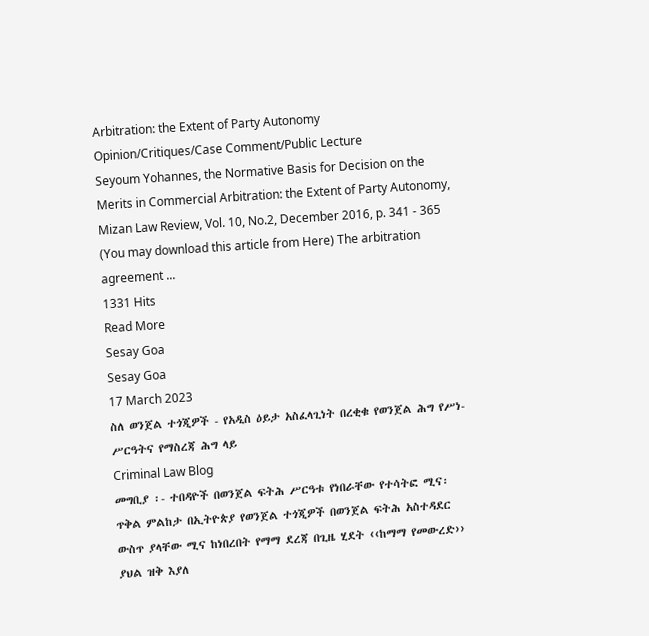Arbitration: the Extent of Party Autonomy
Opinion/Critiques/Case Comment/Public Lecture
Seyoum Yohannes, the Normative Basis for Decision on the Merits in Commercial Arbitration: the Extent of Party Autonomy, Mizan Law Review, Vol. 10, No.2, December 2016, p. 341 - 365 (You may download this article from Here) The arbitration agreement ...
1331 Hits
Read More
Sesay Goa
Sesay Goa
17 March 2023
ስለ ወንጀል ተጎጂዎች - የአዲስ ዕይታ አስፈላጊነት በረቂቁ የወንጀል ሕግ የሥነ-ሥርዓትና የማስረጃ ሕግ ላይ
Criminal Law Blog
መግቢያ ፡- ተበዳዮች በወንጀል ፍትሕ ሥርዓቱ የነበራቸው የተሳትፎ ሚና፡ ጥቅል ምልከታ በኢትዮጵያ የወንጀል ተጎጂዎች በወንጀል ፍትሕ አስተዳደር ውስጥ ያላቸው ሚና ከነበረበት የማማ ደረጃ በጊዜ ሂደት ‹‹ከማማ የመውረድ›› ያህል ዝቅ እያለ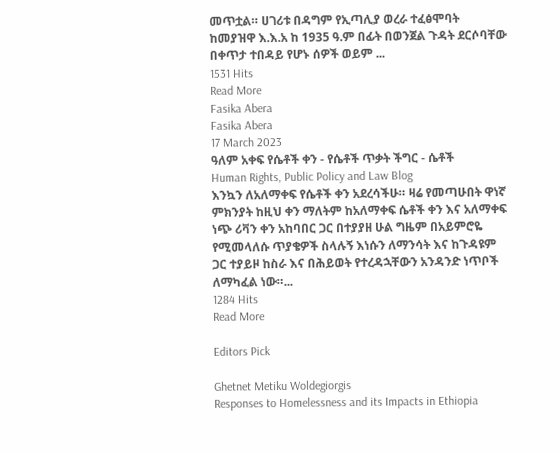መጥቷል። ሀገሪቱ በዳግም የኢጣሊያ ወረራ ተፈፅሞባት ከመያዝዋ እ.እ.አ ከ 1935 ዓ.ም በፊት በወንጀል ጉዳት ደርሶባቸው በቀጥታ ተበዳይ የሆኑ ሰዎች ወይም ...
1531 Hits
Read More
Fasika Abera
Fasika Abera
17 March 2023
ዓለም አቀፍ የሴቶች ቀን - የሴቶች ጥቃት ችግር - ሴቶች
Human Rights, Public Policy and Law Blog
እንኳን ለአለማቀፍ የሴቶች ቀን አደረሳችሁ። ዛሬ የመጣሁበት ዋነኛ ምክንያት ከዚህ ቀን ማለትም ከአለማቀፍ ሴቶች ቀን እና አለማቀፍ ነጭ ሪቫን ቀን አከባበር ጋር በተያያዘ ሁል ግዜም በአይምሮዬ የሚመላለሱ ጥያቄዎች ስላሉኝ እነሱን ለማንሳት እና ከጉዳዩም ጋር ተያይዞ ከስራ እና በሕይወት የተረዳኋቸውን አንዳንድ ነጥቦች ለማካፈል ነው።...
1284 Hits
Read More

Editors Pick

Ghetnet Metiku Woldegiorgis
Responses to Homelessness and its Impacts in Ethiopia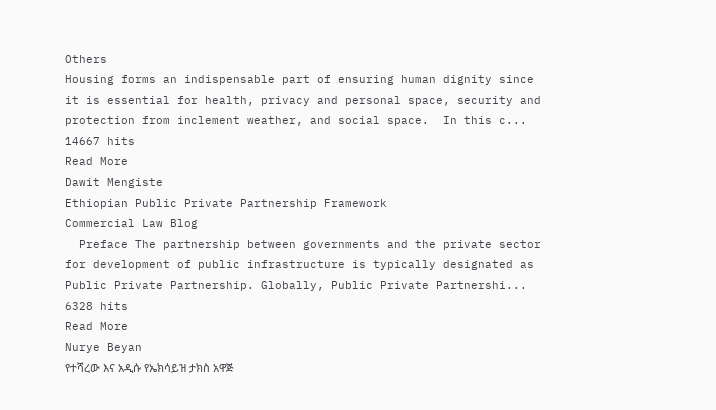Others
Housing forms an indispensable part of ensuring human dignity since it is essential for health, privacy and personal space, security and protection from inclement weather, and social space.  In this c...
14667 hits
Read More
Dawit Mengiste
Ethiopian Public Private Partnership Framework
Commercial Law Blog
  Preface The partnership between governments and the private sector for development of public infrastructure is typically designated as Public Private Partnership. Globally, Public Private Partnershi...
6328 hits
Read More
Nurye Beyan
የተሻረው እና አዲሱ የኤክሳይዝ ታክስ አዋጅ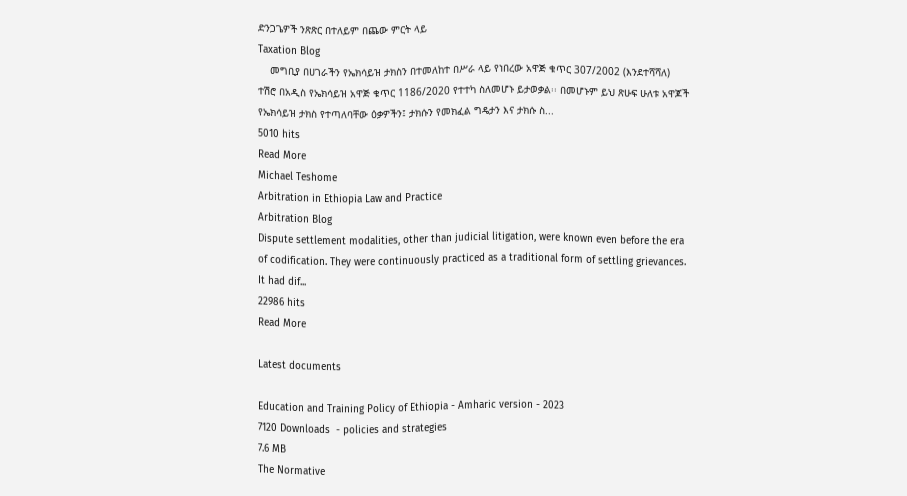ድንጋጌዎች ንጽጽር በተለይም በጨው ምርት ላይ
Taxation Blog
    መግቢያ በሀገራችን የኤክሳይዝ ታክስን በተመለከተ በሥራ ላይ የነበረው አዋጅ ቁጥር 307/2002 (እንደተሻሻለ) ተሽሮ በአዲስ የኤክሳይዝ አዋጅ ቁጥር 1186/2020 የተተካ ስለመሆኑ ይታወቃል፡፡ በመሆኑም ይህ ጽሁፍ ሁለቱ አዋጆች የኤክሳይዝ ታክስ የተጣለባቸው ዕቃዎችን፤ ታክሱን የመክፈል ግዴታን እና ታክሱ ስ...
5010 hits
Read More
Michael Teshome
Arbitration in Ethiopia Law and Practice
Arbitration Blog
Dispute settlement modalities, other than judicial litigation, were known even before the era of codification. They were continuously practiced as a traditional form of settling grievances. It had dif...
22986 hits
Read More

Latest documents

Education and Training Policy of Ethiopia - Amharic version - 2023
7120 Downloads  - policies and strategies
7.6 MB
The Normative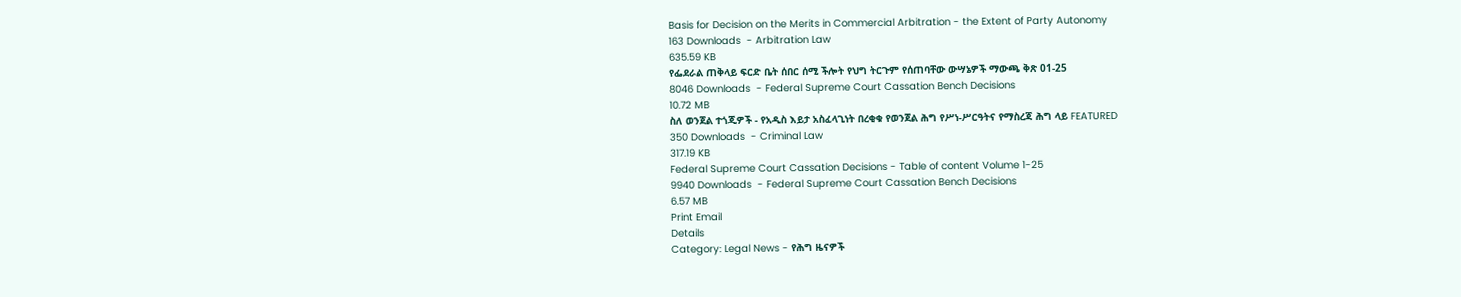Basis for Decision on the Merits in Commercial Arbitration - the Extent of Party Autonomy
163 Downloads  - Arbitration Law
635.59 KB
የፌደራል ጠቅላይ ፍርድ ቤት ሰበር ሰሚ ችሎት የህግ ትርጉም የሰጠባቸው ውሣኔዎች ማውጫ ቅጽ 01-25
8046 Downloads  - Federal Supreme Court Cassation Bench Decisions
10.72 MB
ስለ ወንጀል ተጎጂዎች - የአዲስ እይታ አስፈላጊነት በረቂቁ የወንጀል ሕግ የሥነ-ሥርዓትና የማስረጃ ሕግ ላይ FEATURED
350 Downloads  - Criminal Law
317.19 KB
Federal Supreme Court Cassation Decisions - Table of content Volume 1-25
9940 Downloads  - Federal Supreme Court Cassation Bench Decisions
6.57 MB
Print Email
Details
Category: Legal News - የሕግ ዜናዎች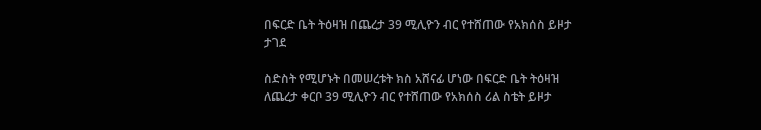በፍርድ ቤት ትዕዛዝ በጨረታ 39 ሚሊዮን ብር የተሸጠው የአክሰስ ይዞታ ታገደ

ስድስት የሚሆኑት በመሠረቱት ክስ አሸናፊ ሆነው በፍርድ ቤት ትዕዛዝ ለጨረታ ቀርቦ 39 ሚሊዮን ብር የተሸጠው የአክሰስ ሪል ስቴት ይዞታ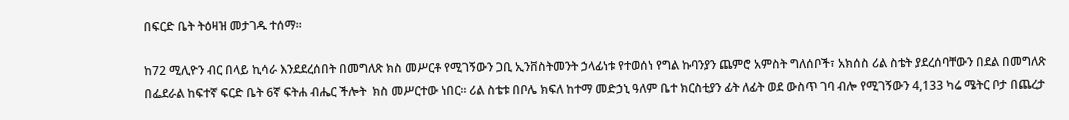በፍርድ ቤት ትዕዛዝ መታገዱ ተሰማ፡፡

ከ72 ሚሊዮን ብር በላይ ኪሳራ እንደደረሰበት በመግለጽ ክስ መሥርቶ የሚገኝውን ጋቢ ኢንቨስትመንት ኃላፊነቱ የተወሰነ የግል ኩባንያን ጨምሮ አምስት ግለሰቦች፣ አክሰስ ሪል ስቴት ያደረሰባቸውን በደል በመግለጽ በፌደራል ከፍተኛ ፍርድ ቤት 6ኛ ፍትሐ ብሔር ችሎት  ክስ መሥርተው ነበር፡፡ ሪል ስቴቱ በቦሌ ክፍለ ከተማ መድኃኒ ዓለም ቤተ ክርስቲያን ፊት ለፊት ወደ ውስጥ ገባ ብሎ የሚገኝውን 4,133 ካሬ ሜትር ቦታ በጨረታ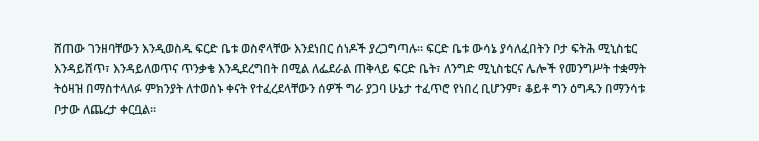ሸጠው ገንዘባቸውን እንዲወስዱ ፍርድ ቤቱ ወስኖላቸው እንደነበር ሰነዶች ያረጋግጣሉ፡፡ ፍርድ ቤቱ ውሳኔ ያሳለፈበትን ቦታ ፍትሕ ሚኒስቴር እንዳይሸጥ፣ እንዳይለወጥና ጥንቃቄ እንዲደረግበት በሚል ለፌደራል ጠቅላይ ፍርድ ቤት፣ ለንግድ ሚኒስቴርና ሌሎች የመንግሥት ተቋማት ትዕዛዝ በማስተላለፉ ምክንያት ለተወሰኑ ቀናት የተፈረደላቸውን ሰዎች ግራ ያጋባ ሁኔታ ተፈጥሮ የነበረ ቢሆንም፣ ቆይቶ ግን ዕግዱን በማንሳቱ ቦታው ለጨረታ ቀርቧል፡፡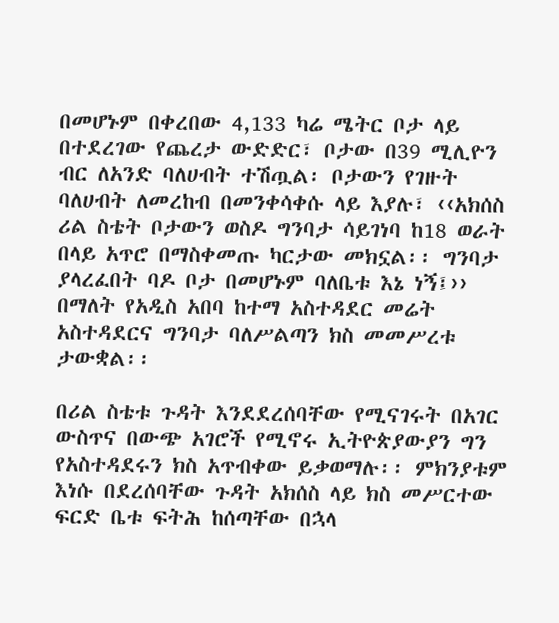በመሆኑም በቀረበው 4,133 ካሬ ሜትር ቦታ ላይ በተደረገው የጨረታ ውድድር፣ ቦታው በ39 ሚሊዮን ብር ለአንድ ባለሀብት ተሽጧል፡ ቦታውን የገዙት ባለሀብት ለመረከብ በመንቀሳቀሱ ላይ እያሉ፣ ‹‹አክሰስ ሪል ስቴት ቦታውን ወስዶ ግንባታ ሳይገነባ ከ18 ወራት በላይ አጥሮ በማስቀመጡ ካርታው መክኗል፡፡ ግንባታ ያላረፈበት ባዶ ቦታ በመሆኑም ባለቤቱ እኔ ነኝ፤›› በማለት የአዲስ አበባ ከተማ አስተዳደር መሬት አስተዳደርና ግንባታ ባለሥልጣን ክስ መመሥረቱ ታውቋል፡፡

በሪል ስቴቱ ጉዳት እንደደረሰባቸው የሚናገሩት በአገር ውስጥና በውጭ አገሮች የሚኖሩ ኢትዮጵያውያን ግን የአስተዳደሩን ክስ አጥብቀው ይቃወማሉ፡፡ ምክንያቱም እነሱ በደረሰባቸው ጉዳት አክሰስ ላይ ክስ መሥርተው ፍርድ ቤቱ ፍትሕ ከሰጣቸው በኋላ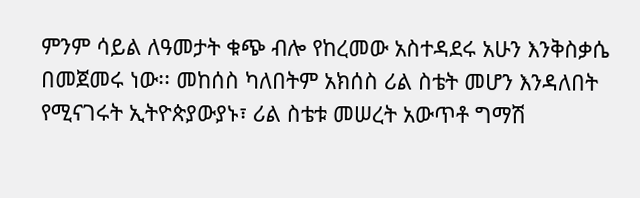ምንም ሳይል ለዓመታት ቁጭ ብሎ የከረመው አስተዳደሩ አሁን እንቅስቃሴ በመጀመሩ ነው፡፡ መከሰስ ካለበትም አክሰስ ሪል ስቴት መሆን እንዳለበት የሚናገሩት ኢትዮጵያውያኑ፣ ሪል ስቴቱ መሠረት አውጥቶ ግማሽ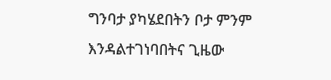ግንባታ ያካሄደበትን ቦታ ምንም እንዳልተገነባበትና ጊዜው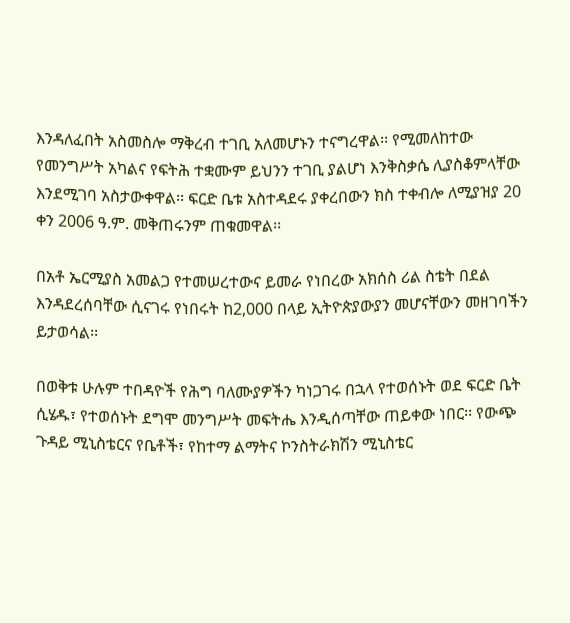እንዳለፈበት አስመስሎ ማቅረብ ተገቢ አለመሆኑን ተናግረዋል፡፡ የሚመለከተው የመንግሥት አካልና የፍትሕ ተቋሙም ይህንን ተገቢ ያልሆነ እንቅስቃሴ ሊያስቆምላቸው እንደሚገባ አስታውቀዋል፡፡ ፍርድ ቤቱ አስተዳደሩ ያቀረበውን ክስ ተቀብሎ ለሚያዝያ 20 ቀን 2006 ዓ.ም. መቅጠሩንም ጠቁመዋል፡፡

በአቶ ኤርሚያስ አመልጋ የተመሠረተውና ይመራ የነበረው አክሰስ ሪል ስቴት በደል እንዳደረሰባቸው ሲናገሩ የነበሩት ከ2,000 በላይ ኢትዮጵያውያን መሆናቸውን መዘገባችን ይታወሳል፡፡

በወቅቱ ሁሉም ተበዳዮች የሕግ ባለሙያዎችን ካነጋገሩ በኋላ የተወሰኑት ወደ ፍርድ ቤት ሲሄዱ፣ የተወሰኑት ደግሞ መንግሥት መፍትሔ እንዲሰጣቸው ጠይቀው ነበር፡፡ የውጭ ጉዳይ ሚኒስቴርና የቤቶች፣ የከተማ ልማትና ኮንስትራክሽን ሚኒስቴር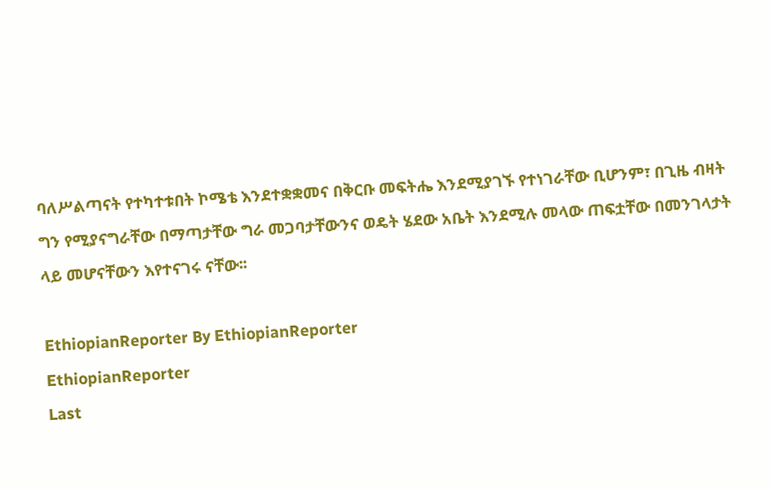ባለሥልጣናት የተካተቱበት ኮሜቴ እንደተቋቋመና በቅርቡ መፍትሔ እንደሚያገኙ የተነገራቸው ቢሆንም፣ በጊዜ ብዛት ግን የሚያናግራቸው በማጣታቸው ግራ መጋባታቸውንና ወዴት ሄደው አቤት እንደሚሉ መላው ጠፍቷቸው በመንገላታት ላይ መሆናቸውን እየተናገሩ ናቸው፡፡

EthiopianReporter By EthiopianReporter
EthiopianReporter
Last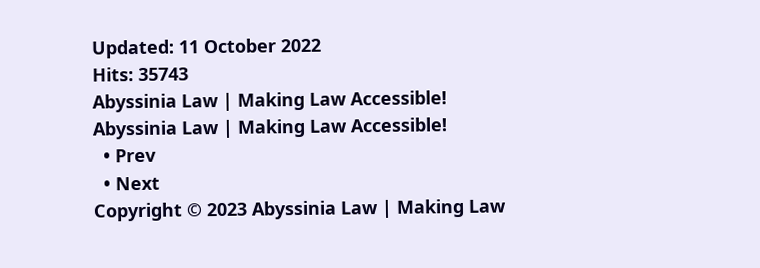Updated: 11 October 2022
Hits: 35743
Abyssinia Law | Making Law Accessible!
Abyssinia Law | Making Law Accessible!
  • Prev
  • Next
Copyright © 2023 Abyssinia Law | Making Law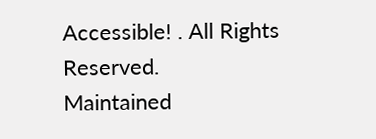Accessible! . All Rights Reserved.
Maintained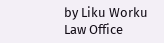by Liku Worku Law Office